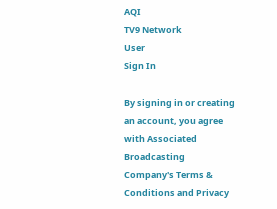AQI
TV9 Network
User
Sign In

By signing in or creating an account, you agree with Associated Broadcasting Company's Terms & Conditions and Privacy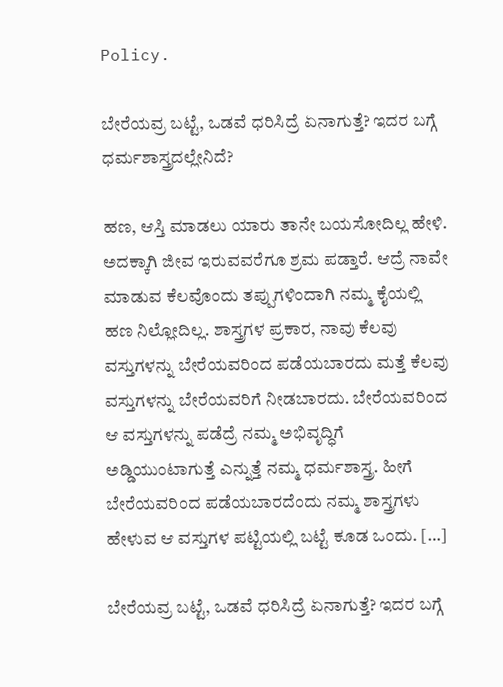Policy.

ಬೇರೆಯವ್ರ ಬಟ್ಟೆ, ಒಡವೆ ಧರಿಸಿದ್ರೆ ಏನಾಗುತ್ತೆ? ಇದರ ಬಗ್ಗೆ ಧರ್ಮಶಾಸ್ತ್ರದಲ್ಲೇನಿದೆ?

ಹಣ, ಆಸ್ತಿ ಮಾಡಲು ಯಾರು ತಾನೇ ಬಯಸೋದಿಲ್ಲ ಹೇಳಿ. ಅದಕ್ಕಾಗಿ ಜೀವ ಇರುವವರೆಗೂ ಶ್ರಮ ಪಡ್ತಾರೆ. ಆದ್ರೆ ನಾವೇ ಮಾಡುವ ಕೆಲವೊಂದು ತಪ್ಪುಗಳಿಂದಾಗಿ ನಮ್ಮ ಕೈಯಲ್ಲಿ ಹಣ ನಿಲ್ಲೋದಿಲ್ಲ. ಶಾಸ್ತ್ರಗಳ ಪ್ರಕಾರ, ನಾವು ಕೆಲವು ವಸ್ತುಗಳನ್ನು ಬೇರೆಯವರಿಂದ ಪಡೆಯಬಾರದು ಮತ್ತೆ ಕೆಲವು ವಸ್ತುಗಳನ್ನು ಬೇರೆಯವರಿಗೆ ನೀಡಬಾರದು. ಬೇರೆಯವರಿಂದ ಆ ವಸ್ತುಗಳನ್ನು ಪಡೆದ್ರೆ ನಮ್ಮ ಅಭಿವೃದ್ಧಿಗೆ ಅಡ್ಡಿಯುಂಟಾಗುತ್ತೆ ಎನ್ನುತ್ತೆ ನಮ್ಮ ಧರ್ಮಶಾಸ್ತ್ರ. ಹೀಗೆ ಬೇರೆಯವರಿಂದ ಪಡೆಯಬಾರದೆಂದು ನಮ್ಮ ಶಾಸ್ತ್ರಗಳು ಹೇಳುವ ಆ ವಸ್ತುಗಳ ಪಟ್ಟಿಯಲ್ಲಿ ಬಟ್ಟೆ ಕೂಡ ಒಂದು. […]

ಬೇರೆಯವ್ರ ಬಟ್ಟೆ, ಒಡವೆ ಧರಿಸಿದ್ರೆ ಏನಾಗುತ್ತೆ? ಇದರ ಬಗ್ಗೆ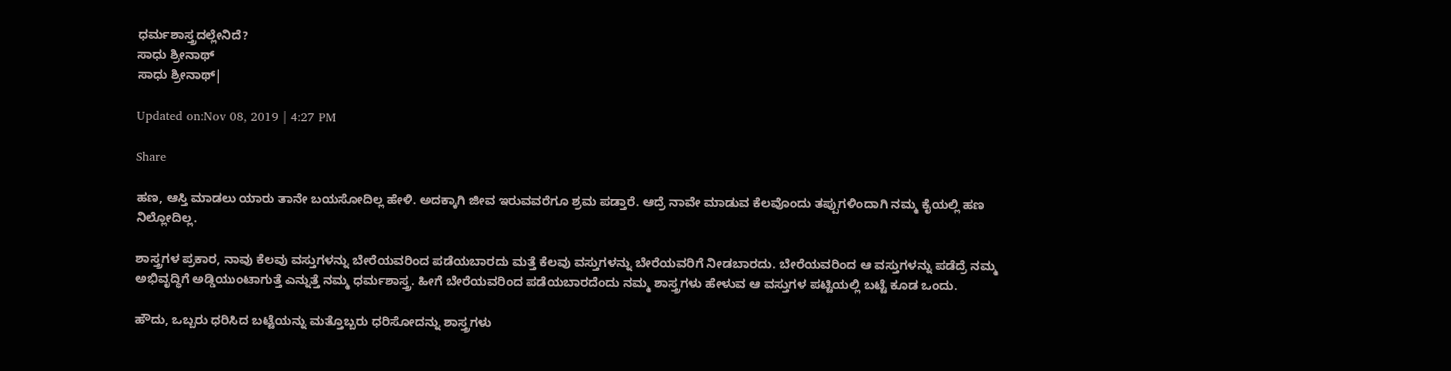ಧರ್ಮಶಾಸ್ತ್ರದಲ್ಲೇನಿದೆ?
ಸಾಧು ಶ್ರೀನಾಥ್
ಸಾಧು ಶ್ರೀನಾಥ್|

Updated on:Nov 08, 2019 | 4:27 PM

Share

ಹಣ, ಆಸ್ತಿ ಮಾಡಲು ಯಾರು ತಾನೇ ಬಯಸೋದಿಲ್ಲ ಹೇಳಿ. ಅದಕ್ಕಾಗಿ ಜೀವ ಇರುವವರೆಗೂ ಶ್ರಮ ಪಡ್ತಾರೆ. ಆದ್ರೆ ನಾವೇ ಮಾಡುವ ಕೆಲವೊಂದು ತಪ್ಪುಗಳಿಂದಾಗಿ ನಮ್ಮ ಕೈಯಲ್ಲಿ ಹಣ ನಿಲ್ಲೋದಿಲ್ಲ.

ಶಾಸ್ತ್ರಗಳ ಪ್ರಕಾರ, ನಾವು ಕೆಲವು ವಸ್ತುಗಳನ್ನು ಬೇರೆಯವರಿಂದ ಪಡೆಯಬಾರದು ಮತ್ತೆ ಕೆಲವು ವಸ್ತುಗಳನ್ನು ಬೇರೆಯವರಿಗೆ ನೀಡಬಾರದು. ಬೇರೆಯವರಿಂದ ಆ ವಸ್ತುಗಳನ್ನು ಪಡೆದ್ರೆ ನಮ್ಮ ಅಭಿವೃದ್ಧಿಗೆ ಅಡ್ಡಿಯುಂಟಾಗುತ್ತೆ ಎನ್ನುತ್ತೆ ನಮ್ಮ ಧರ್ಮಶಾಸ್ತ್ರ. ಹೀಗೆ ಬೇರೆಯವರಿಂದ ಪಡೆಯಬಾರದೆಂದು ನಮ್ಮ ಶಾಸ್ತ್ರಗಳು ಹೇಳುವ ಆ ವಸ್ತುಗಳ ಪಟ್ಟಿಯಲ್ಲಿ ಬಟ್ಟೆ ಕೂಡ ಒಂದು.

ಹೌದು, ಒಬ್ಬರು ಧರಿಸಿದ ಬಟ್ಟೆಯನ್ನು ಮತ್ತೊಬ್ಬರು ಧರಿಸೋದನ್ನು ಶಾಸ್ತ್ರಗಳು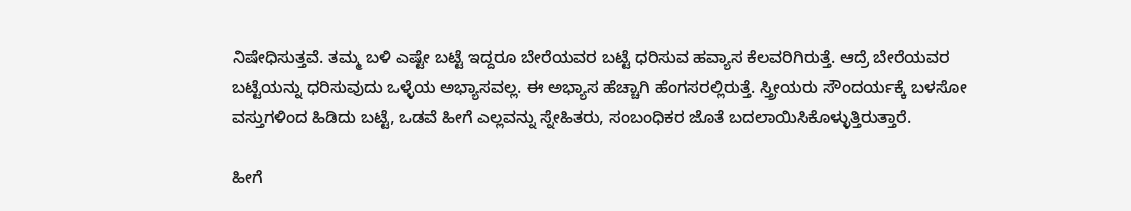ನಿಷೇಧಿಸುತ್ತವೆ. ತಮ್ಮ ಬಳಿ ಎಷ್ಟೇ ಬಟ್ಟೆ ಇದ್ದರೂ ಬೇರೆಯವರ ಬಟ್ಟೆ ಧರಿಸುವ ಹವ್ಯಾಸ ಕೆಲವರಿಗಿರುತ್ತೆ. ಆದ್ರೆ ಬೇರೆಯವರ ಬಟ್ಟೆಯನ್ನು ಧರಿಸುವುದು ಒಳ್ಳೆಯ ಅಭ್ಯಾಸವಲ್ಲ. ಈ ಅಭ್ಯಾಸ ಹೆಚ್ಚಾಗಿ ಹೆಂಗಸರಲ್ಲಿರುತ್ತೆ. ಸ್ತ್ರೀಯರು ಸೌಂದರ್ಯಕ್ಕೆ ಬಳಸೋ ವಸ್ತುಗಳಿಂದ ಹಿಡಿದು ಬಟ್ಟೆ, ಒಡವೆ ಹೀಗೆ ಎಲ್ಲವನ್ನು ಸ್ನೇಹಿತರು, ಸಂಬಂಧಿಕರ ಜೊತೆ ಬದಲಾಯಿಸಿಕೊಳ್ಳುತ್ತಿರುತ್ತಾರೆ.

ಹೀಗೆ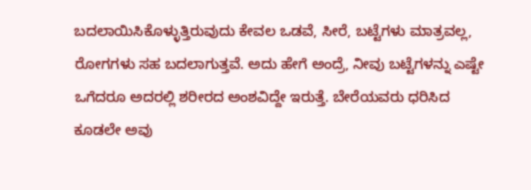ಬದಲಾಯಿಸಿಕೊಳ್ಳುತ್ತಿರುವುದು ಕೇವಲ ಒಡವೆ, ಸೀರೆ, ಬಟ್ಟೆಗಳು ಮಾತ್ರವಲ್ಲ, ರೋಗಗಳು ಸಹ ಬದಲಾಗುತ್ತವೆ. ಅದು ಹೇಗೆ ಅಂದ್ರೆ, ನೀವು ಬಟ್ಟೆಗಳನ್ನು ಎಷ್ಟೇ ಒಗೆದರೂ ಅದರಲ್ಲಿ ಶರೀರದ ಅಂಶವಿದ್ದೇ ಇರುತ್ತೆ. ಬೇರೆಯವರು ಧರಿಸಿದ ಕೂಡಲೇ ಅವು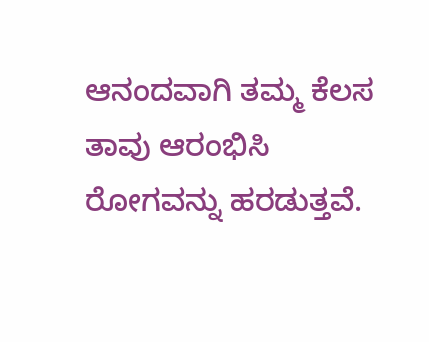ಆನಂದವಾಗಿ ತಮ್ಮ ಕೆಲಸ ತಾವು ಆರಂಭಿಸಿ ರೋಗವನ್ನು ಹರಡುತ್ತವೆ.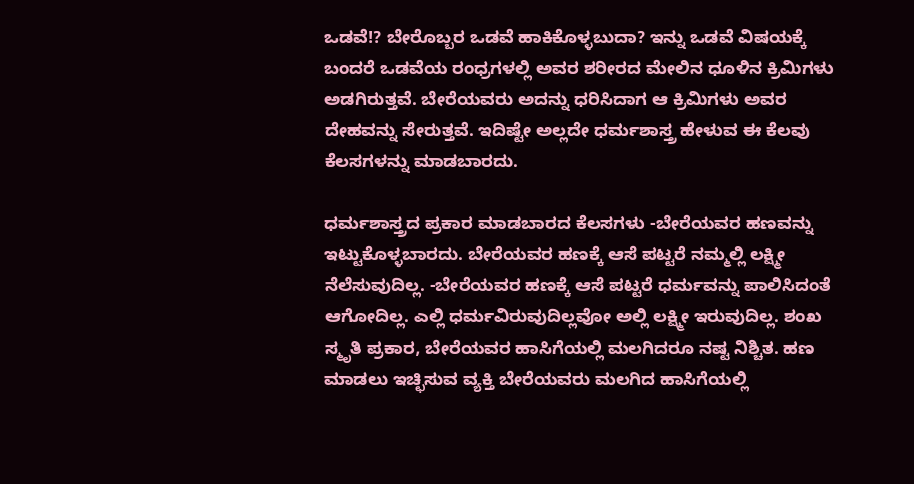ಒಡವೆ!? ಬೇರೊಬ್ಬರ ಒಡವೆ ಹಾಕಿಕೊಳ್ಳಬುದಾ? ಇನ್ನು ಒಡವೆ ವಿಷಯಕ್ಕೆ ಬಂದರೆ ಒಡವೆಯ ರಂಧ್ರಗಳಲ್ಲಿ ಅವರ ಶರೀರದ ಮೇಲಿನ ಧೂಳಿನ ಕ್ರಿಮಿಗಳು ಅಡಗಿರುತ್ತವೆ. ಬೇರೆಯವರು ಅದನ್ನು ಧರಿಸಿದಾಗ ಆ ಕ್ರಿಮಿಗಳು ಅವರ ದೇಹವನ್ನು ಸೇರುತ್ತವೆ. ಇದಿಷ್ಟೇ ಅಲ್ಲದೇ ಧರ್ಮಶಾಸ್ತ್ರ ಹೇಳುವ ಈ ಕೆಲವು ಕೆಲಸಗಳನ್ನು ಮಾಡಬಾರದು.

ಧರ್ಮಶಾಸ್ತ್ರದ ಪ್ರಕಾರ ಮಾಡಬಾರದ ಕೆಲಸಗಳು -ಬೇರೆಯವರ ಹಣವನ್ನು ಇಟ್ಟುಕೊಳ್ಳಬಾರದು. ಬೇರೆಯವರ ಹಣಕ್ಕೆ ಆಸೆ ಪಟ್ಟರೆ ನಮ್ಮಲ್ಲಿ ಲಕ್ಷ್ಮೀ ನೆಲೆಸುವುದಿಲ್ಲ. -ಬೇರೆಯವರ ಹಣಕ್ಕೆ ಆಸೆ ಪಟ್ಟರೆ ಧರ್ಮವನ್ನು ಪಾಲಿಸಿದಂತೆ ಆಗೋದಿಲ್ಲ. ಎಲ್ಲಿ ಧರ್ಮವಿರುವುದಿಲ್ಲವೋ ಅಲ್ಲಿ ಲಕ್ಷ್ಮೀ ಇರುವುದಿಲ್ಲ. ಶಂಖ ಸ್ಮೃತಿ ಪ್ರಕಾರ, ಬೇರೆಯವರ ಹಾಸಿಗೆಯಲ್ಲಿ ಮಲಗಿದರೂ ನಷ್ಟ ನಿಶ್ಚಿತ. ಹಣ ಮಾಡಲು ಇಚ್ಛಿಸುವ ವ್ಯಕ್ತಿ ಬೇರೆಯವರು ಮಲಗಿದ ಹಾಸಿಗೆಯಲ್ಲಿ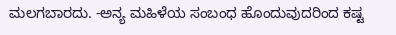ಮಲಗಬಾರದು. -ಅನ್ಯ ಮಹಿಳೆಯ ಸಂಬಂಧ ಹೊಂದುವುದರಿಂದ ಕಷ್ಟ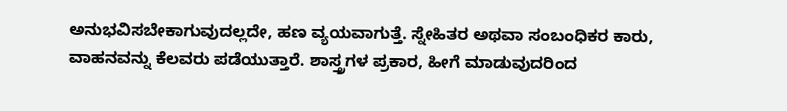ಅನುಭವಿಸಬೇಕಾಗುವುದಲ್ಲದೇ, ಹಣ ವ್ಯಯವಾಗುತ್ತೆ. ಸ್ನೇಹಿತರ ಅಥವಾ ಸಂಬಂಧಿಕರ ಕಾರು, ವಾಹನವನ್ನು ಕೆಲವರು ಪಡೆಯುತ್ತಾರೆ. ಶಾಸ್ತ್ರಗಳ ಪ್ರಕಾರ, ಹೀಗೆ ಮಾಡುವುದರಿಂದ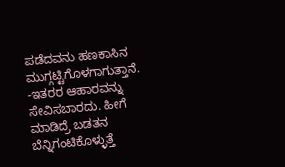ಪಡೆದವನು ಹಣಕಾಸಿನ ಮುಗ್ಗಟ್ಟಿಗೊಳಗಾಗುತ್ತಾನೆ. -ಇತರರ ಆಹಾರವನ್ನು ಸೇವಿಸಬಾರದು. ಹೀಗೆ ಮಾಡಿದ್ರೆ ಬಡತನ ಬೆನ್ನಿಗಂಟಿಕೊಳ್ಳುತ್ತೆ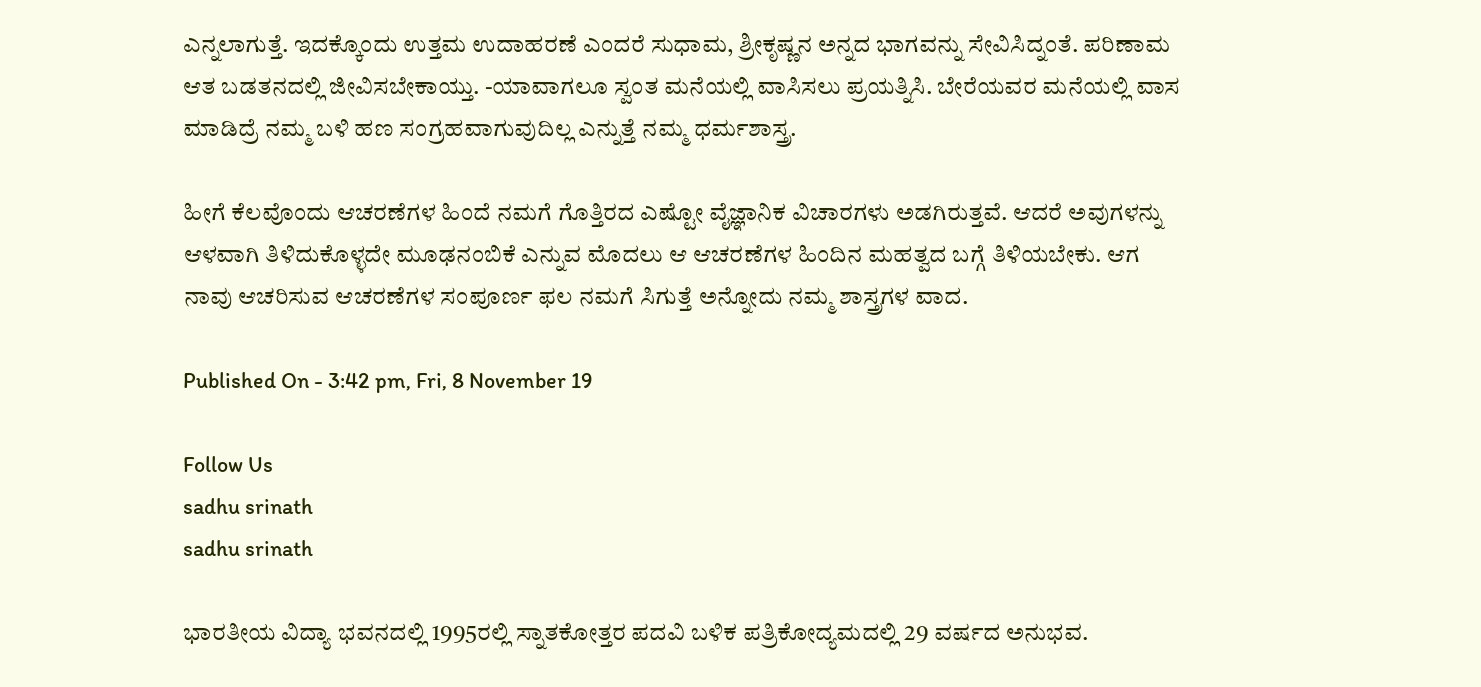ಎನ್ನಲಾಗುತ್ತೆ. ಇದಕ್ಕೊಂದು ಉತ್ತಮ ಉದಾಹರಣೆ ಎಂದರೆ ಸುಧಾಮ, ಶ್ರೀಕೃಷ್ಣನ ಅನ್ನದ ಭಾಗವನ್ನು ಸೇವಿಸಿದ್ನಂತೆ. ಪರಿಣಾಮ ಆತ ಬಡತನದಲ್ಲಿ ಜೀವಿಸಬೇಕಾಯ್ತು. -ಯಾವಾಗಲೂ ಸ್ವಂತ ಮನೆಯಲ್ಲಿ ವಾಸಿಸಲು ಪ್ರಯತ್ನಿಸಿ. ಬೇರೆಯವರ ಮನೆಯಲ್ಲಿ ವಾಸ ಮಾಡಿದ್ರೆ ನಮ್ಮ ಬಳಿ ಹಣ ಸಂಗ್ರಹವಾಗುವುದಿಲ್ಲ ಎನ್ನುತ್ತೆ ನಮ್ಮ ಧರ್ಮಶಾಸ್ತ್ರ.

ಹೀಗೆ ಕೆಲವೊಂದು ಆಚರಣೆಗಳ ಹಿಂದೆ ನಮಗೆ ಗೊತ್ತಿರದ ಎಷ್ಟೋ ವೈಜ್ಞಾನಿಕ ವಿಚಾರಗಳು ಅಡಗಿರುತ್ತವೆ. ಆದರೆ ಅವುಗಳನ್ನು ಆಳವಾಗಿ ತಿಳಿದುಕೊಳ್ಳದೇ ಮೂಢನಂಬಿಕೆ ಎನ್ನುವ ಮೊದಲು ಆ ಆಚರಣೆಗಳ ಹಿಂದಿನ ಮಹತ್ವದ ಬಗ್ಗೆ ತಿಳಿಯಬೇಕು. ಆಗ ನಾವು ಆಚರಿಸುವ ಆಚರಣೆಗಳ ಸಂಪೂರ್ಣ ಫಲ ನಮಗೆ ಸಿಗುತ್ತೆ ಅನ್ನೋದು ನಮ್ಮ ಶಾಸ್ತ್ರಗಳ ವಾದ.

Published On - 3:42 pm, Fri, 8 November 19

Follow Us
sadhu srinath
sadhu srinath

ಭಾರತೀಯ ವಿದ್ಯಾ ಭವನದಲ್ಲಿ 1995ರಲ್ಲಿ ಸ್ನಾತಕೋತ್ತರ ಪದವಿ ಬಳಿಕ ಪತ್ರಿಕೋದ್ಯಮದಲ್ಲಿ 29 ವರ್ಷದ ಅನುಭವ.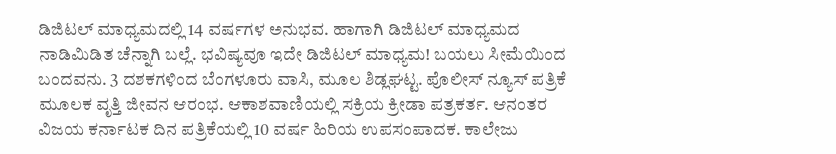ಡಿಜಿಟಲ್ ಮಾಧ್ಯಮದಲ್ಲಿ 14 ವರ್ಷಗಳ ಅನುಭವ. ಹಾಗಾಗಿ ಡಿಜಿಟಲ್ ಮಾಧ್ಯಮದ ನಾಡಿಮಿಡಿತ ಚೆನ್ನಾಗಿ ಬಲ್ಲೆ. ಭವಿಷ್ಯವೂ ಇದೇ ಡಿಜಿಟಲ್ ಮಾಧ್ಯಮ! ಬಯಲು ಸೀಮೆಯಿಂದ ಬಂದವನು. 3 ದಶಕಗಳಿಂದ ಬೆಂಗಳೂರು ವಾಸಿ, ಮೂಲ ಶಿಡ್ಲಘಟ್ಟ. ಪೊಲೀಸ್ ನ್ಯೂಸ್ ಪತ್ರಿಕೆ ಮೂಲಕ ವೃತ್ತಿ ಜೀವನ ಆರಂಭ. ಆಕಾಶವಾಣಿಯಲ್ಲಿ ಸಕ್ರಿಯ ಕ್ರೀಡಾ ಪತ್ರಕರ್ತ. ಆನಂತರ ವಿಜಯ ಕರ್ನಾಟಕ ದಿನ ಪತ್ರಿಕೆಯಲ್ಲಿ 10 ವರ್ಷ ಹಿರಿಯ ಉಪಸಂಪಾದಕ. ಕಾಲೇಜು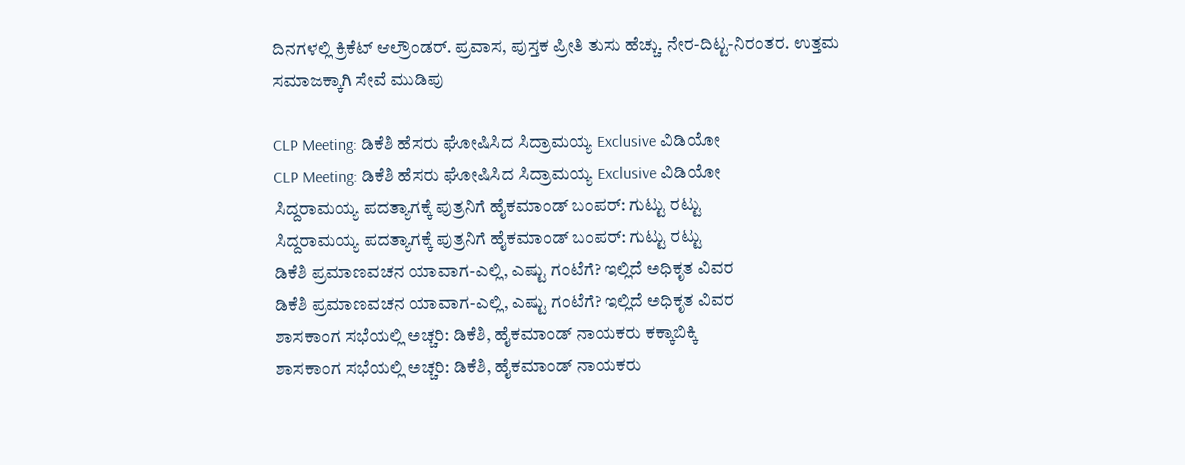ದಿನಗಳಲ್ಲಿ ಕ್ರಿಕೆಟ್ ಆಲ್ರೌಂಡರ್. ಪ್ರವಾಸ, ಪುಸ್ತಕ ಪ್ರೀತಿ ತುಸು ಹೆಚ್ಚು. ನೇರ-ದಿಟ್ಟ-ನಿರಂತರ. ಉತ್ತಮ ಸಮಾಜಕ್ಕಾಗಿ ಸೇವೆ ಮುಡಿಪು

CLP Meeting: ಡಿಕೆಶಿ ಹೆಸರು ಘೋಷಿಸಿದ ಸಿದ್ರಾಮಯ್ಯ Exclusive ವಿಡಿಯೋ
CLP Meeting: ಡಿಕೆಶಿ ಹೆಸರು ಘೋಷಿಸಿದ ಸಿದ್ರಾಮಯ್ಯ Exclusive ವಿಡಿಯೋ
ಸಿದ್ದರಾಮಯ್ಯ ಪದತ್ಯಾಗಕ್ಕೆ ಪುತ್ರನಿಗೆ ಹೈಕಮಾಂಡ್ ಬಂಪರ್: ಗುಟ್ಟು ರಟ್ಟು
ಸಿದ್ದರಾಮಯ್ಯ ಪದತ್ಯಾಗಕ್ಕೆ ಪುತ್ರನಿಗೆ ಹೈಕಮಾಂಡ್ ಬಂಪರ್: ಗುಟ್ಟು ರಟ್ಟು
ಡಿಕೆಶಿ ಪ್ರಮಾಣವಚನ ಯಾವಾಗ-ಎಲ್ಲಿ, ಎಷ್ಟು ಗಂಟೆಗೆ? ಇಲ್ಲಿದೆ ಅಧಿಕೃತ ವಿವರ
ಡಿಕೆಶಿ ಪ್ರಮಾಣವಚನ ಯಾವಾಗ-ಎಲ್ಲಿ, ಎಷ್ಟು ಗಂಟೆಗೆ? ಇಲ್ಲಿದೆ ಅಧಿಕೃತ ವಿವರ
ಶಾಸಕಾಂಗ ಸಭೆಯಲ್ಲಿ ಅಚ್ಚರಿ: ಡಿಕೆಶಿ, ಹೈಕಮಾಂಡ್ ನಾಯಕರು ಕಕ್ಕಾಬಿಕ್ಕಿ
ಶಾಸಕಾಂಗ ಸಭೆಯಲ್ಲಿ ಅಚ್ಚರಿ: ಡಿಕೆಶಿ, ಹೈಕಮಾಂಡ್ ನಾಯಕರು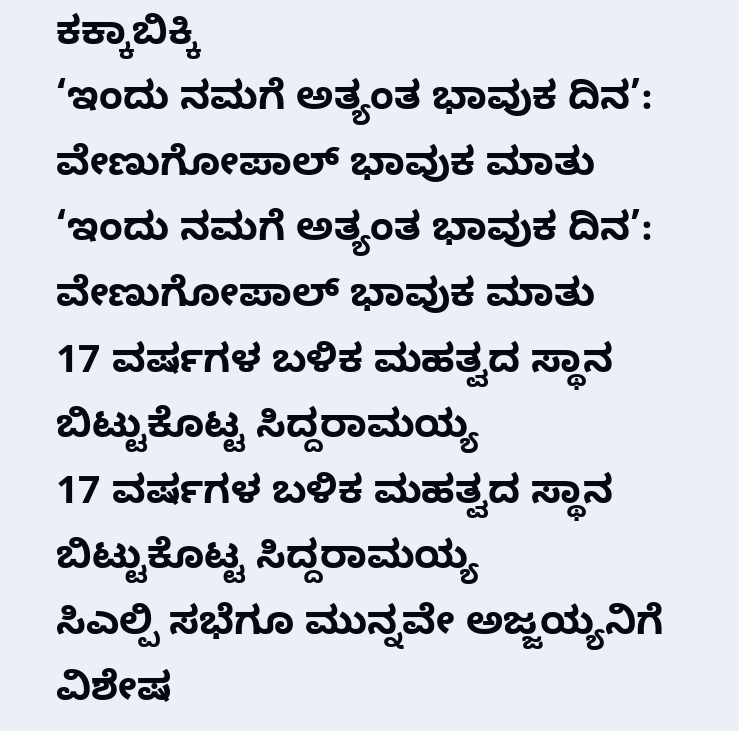ಕಕ್ಕಾಬಿಕ್ಕಿ
‘ಇಂದು ನಮಗೆ ಅತ್ಯಂತ ಭಾವುಕ ದಿನ’: ವೇಣುಗೋಪಾಲ್ ಭಾವುಕ ಮಾತು
‘ಇಂದು ನಮಗೆ ಅತ್ಯಂತ ಭಾವುಕ ದಿನ’: ವೇಣುಗೋಪಾಲ್ ಭಾವುಕ ಮಾತು
17 ವರ್ಷಗಳ ಬಳಿಕ ಮಹತ್ವದ ಸ್ಥಾನ ಬಿಟ್ಟುಕೊಟ್ಟ ಸಿದ್ದರಾಮಯ್ಯ
17 ವರ್ಷಗಳ ಬಳಿಕ ಮಹತ್ವದ ಸ್ಥಾನ ಬಿಟ್ಟುಕೊಟ್ಟ ಸಿದ್ದರಾಮಯ್ಯ
ಸಿಎಲ್ಪಿ ಸಭೆಗೂ ಮುನ್ನವೇ ಅಜ್ಜಯ್ಯನಿಗೆ ವಿಶೇಷ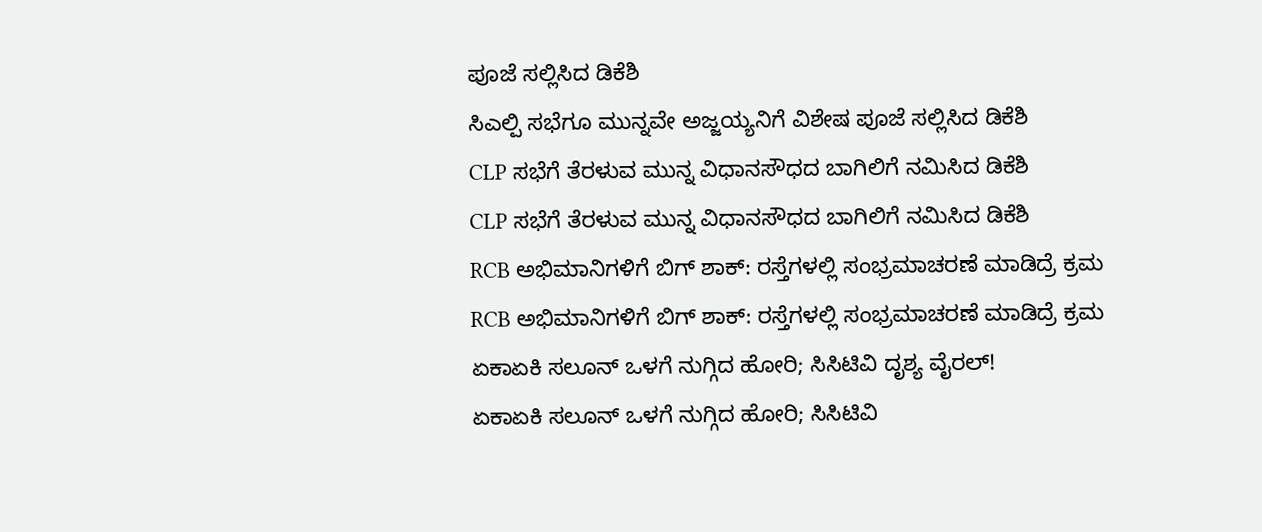ಪೂಜೆ ಸಲ್ಲಿಸಿದ ಡಿಕೆಶಿ
ಸಿಎಲ್ಪಿ ಸಭೆಗೂ ಮುನ್ನವೇ ಅಜ್ಜಯ್ಯನಿಗೆ ವಿಶೇಷ ಪೂಜೆ ಸಲ್ಲಿಸಿದ ಡಿಕೆಶಿ
CLP ಸಭೆಗೆ ತೆರಳುವ ಮುನ್ನ ವಿಧಾನಸೌಧದ ಬಾಗಿಲಿಗೆ ನಮಿಸಿದ ಡಿಕೆಶಿ
CLP ಸಭೆಗೆ ತೆರಳುವ ಮುನ್ನ ವಿಧಾನಸೌಧದ ಬಾಗಿಲಿಗೆ ನಮಿಸಿದ ಡಿಕೆಶಿ
RCB ಅಭಿಮಾನಿಗಳಿಗೆ ಬಿಗ್ ಶಾಕ್: ರಸ್ತೆಗಳಲ್ಲಿ ಸಂಭ್ರಮಾಚರಣೆ ಮಾಡಿದ್ರೆ ಕ್ರಮ
RCB ಅಭಿಮಾನಿಗಳಿಗೆ ಬಿಗ್ ಶಾಕ್: ರಸ್ತೆಗಳಲ್ಲಿ ಸಂಭ್ರಮಾಚರಣೆ ಮಾಡಿದ್ರೆ ಕ್ರಮ
ಏಕಾಏಕಿ ಸಲೂನ್ ಒಳಗೆ ನುಗ್ಗಿದ ಹೋರಿ; ಸಿಸಿಟಿವಿ ದೃಶ್ಯ ವೈರಲ್!
ಏಕಾಏಕಿ ಸಲೂನ್ ಒಳಗೆ ನುಗ್ಗಿದ ಹೋರಿ; ಸಿಸಿಟಿವಿ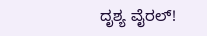ದೃಶ್ಯ ವೈರಲ್!